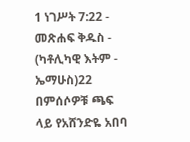1 ነገሥት 7:22 - መጽሐፍ ቅዱስ - (ካቶሊካዊ እትም - ኤማሁስ)22 በምሰሶዎቹ ጫፍ ላይ የአሸንድዬ አበባ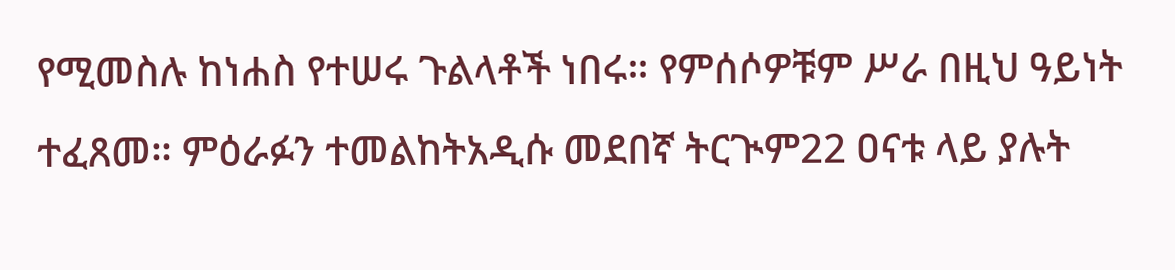የሚመስሉ ከነሐስ የተሠሩ ጉልላቶች ነበሩ። የምሰሶዎቹም ሥራ በዚህ ዓይነት ተፈጸመ። ምዕራፉን ተመልከትአዲሱ መደበኛ ትርጒም22 ዐናቱ ላይ ያሉት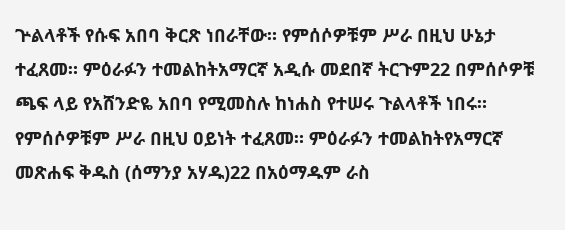ጕልላቶች የሱፍ አበባ ቅርጽ ነበራቸው። የምሰሶዎቹም ሥራ በዚህ ሁኔታ ተፈጸመ። ምዕራፉን ተመልከትአማርኛ አዲሱ መደበኛ ትርጉም22 በምሰሶዎቹ ጫፍ ላይ የአሸንድዬ አበባ የሚመስሉ ከነሐስ የተሠሩ ጉልላቶች ነበሩ። የምሰሶዎቹም ሥራ በዚህ ዐይነት ተፈጸመ። ምዕራፉን ተመልከትየአማርኛ መጽሐፍ ቅዱስ (ሰማንያ አሃዱ)22 በአዕማዱም ራስ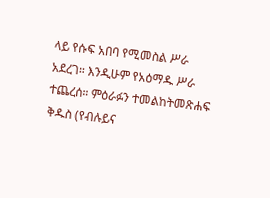ላይ የሱፍ አበባ የሚመስል ሥራ አደረገ። እንዲሁም የአዕማዱ ሥራ ተጨረሰ። ምዕራፉን ተመልከትመጽሐፍ ቅዱስ (የብሉይና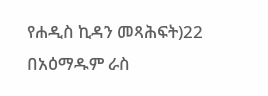የሐዲስ ኪዳን መጻሕፍት)22 በአዕማዱም ራስ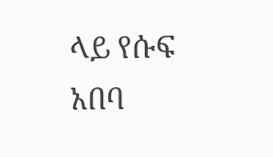ላይ የሱፍ አበባ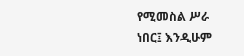የሚመስል ሥራ ነበር፤ እንዲሁም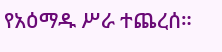የአዕማዱ ሥራ ተጨረሰ።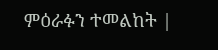ምዕራፉን ተመልከት |